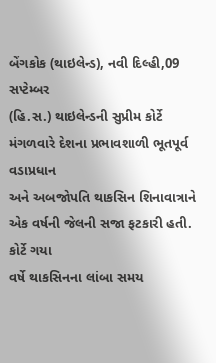બેંગકોક (થાઇલેન્ડ), નવી દિલ્હી,09 સપ્ટેમ્બર
(હિ.સ.) થાઇલેન્ડની સુપ્રીમ કોર્ટે મંગળવારે દેશના પ્રભાવશાળી ભૂતપૂર્વ વડાપ્રધાન
અને અબજોપતિ થાકસિન શિનાવાત્રાને એક વર્ષની જેલની સજા ફટકારી હતી. કોર્ટે ગયા
વર્ષે થાકસિનના લાંબા સમય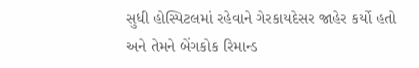સુધી હોસ્પિટલમાં રહેવાને ગેરકાયદેસર જાહેર કર્યો હતો
અને તેમને બેંગકોક રિમાન્ડ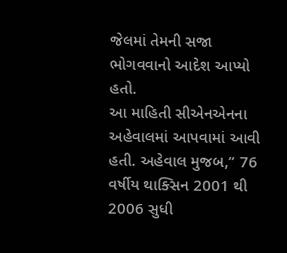જેલમાં તેમની સજા ભોગવવાનો આદેશ આપ્યો હતો.
આ માહિતી સીએનએનના અહેવાલમાં આપવામાં આવી હતી. અહેવાલ મુજબ,” 76 વર્ષીય થાક્સિન 2001 થી 2006 સુધી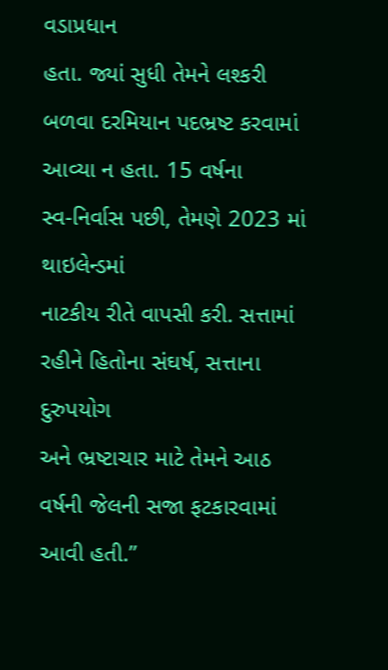વડાપ્રધાન
હતા. જ્યાં સુધી તેમને લશ્કરી બળવા દરમિયાન પદભ્રષ્ટ કરવામાં આવ્યા ન હતા. 15 વર્ષના
સ્વ-નિર્વાસ પછી, તેમણે 2023 માં થાઇલેન્ડમાં
નાટકીય રીતે વાપસી કરી. સત્તામાં રહીને હિતોના સંઘર્ષ, સત્તાના દુરુપયોગ
અને ભ્રષ્ટાચાર માટે તેમને આઠ વર્ષની જેલની સજા ફટકારવામાં આવી હતી.”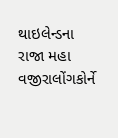થાઇલેન્ડના રાજા મહા વજીરાલોંગકોર્ને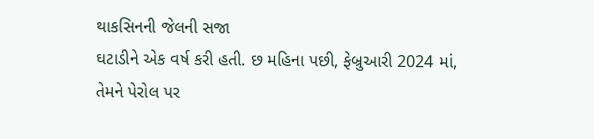થાકસિનની જેલની સજા
ઘટાડીને એક વર્ષ કરી હતી. છ મહિના પછી, ફેબ્રુઆરી 2024 માં, તેમને પેરોલ પર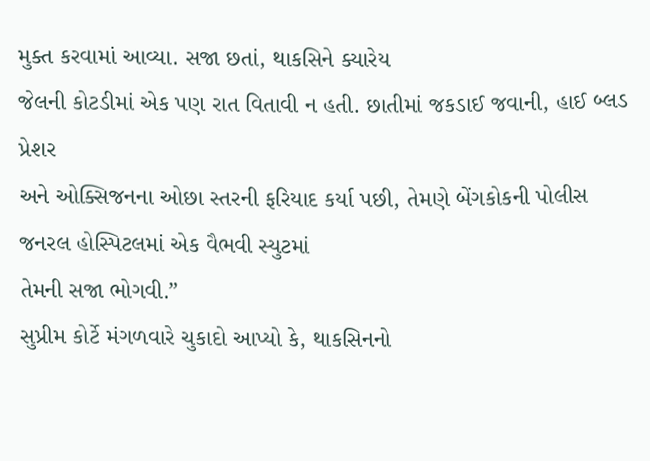મુક્ત કરવામાં આવ્યા. સજા છતાં, થાકસિને ક્યારેય
જેલની કોટડીમાં એક પણ રાત વિતાવી ન હતી. છાતીમાં જકડાઈ જવાની, હાઈ બ્લડ પ્રેશર
અને ઓક્સિજનના ઓછા સ્તરની ફરિયાદ કર્યા પછી, તેમણે બેંગકોકની પોલીસ જનરલ હોસ્પિટલમાં એક વૈભવી સ્યુટમાં
તેમની સજા ભોગવી.”
સુપ્રીમ કોર્ટે મંગળવારે ચુકાદો આપ્યો કે, થાકસિનનો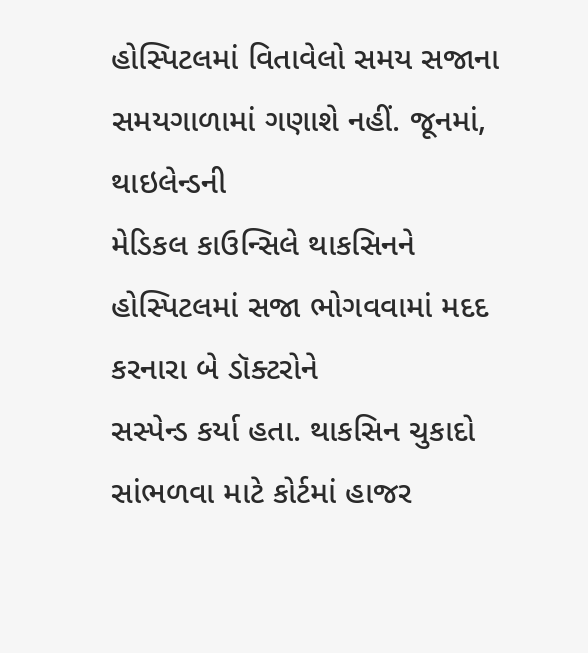હોસ્પિટલમાં વિતાવેલો સમય સજાના સમયગાળામાં ગણાશે નહીં. જૂનમાં, થાઇલેન્ડની
મેડિકલ કાઉન્સિલે થાકસિનને હોસ્પિટલમાં સજા ભોગવવામાં મદદ કરનારા બે ડૉક્ટરોને
સસ્પેન્ડ કર્યા હતા. થાકસિન ચુકાદો સાંભળવા માટે કોર્ટમાં હાજર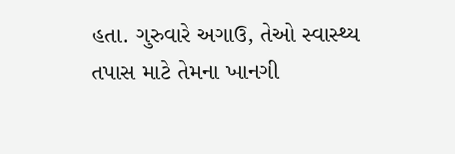હતા. ગુરુવારે અગાઉ, તેઓ સ્વાસ્થ્ય
તપાસ માટે તેમના ખાનગી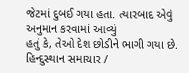જેટમાં દુબઈ ગયા હતા. ત્યારબાદ એવું અનુમાન કરવામાં આવ્યું
હતું કે, તેઓ દેશ છોડીને ભાગી ગયા છે.
હિન્દુસ્થાન સમાચાર /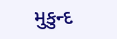મુકુન્દ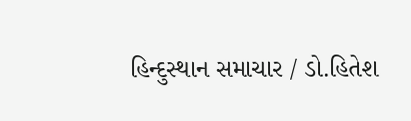હિન્દુસ્થાન સમાચાર / ડો.હિતેશ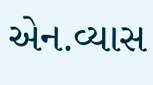એન.વ્યાસ